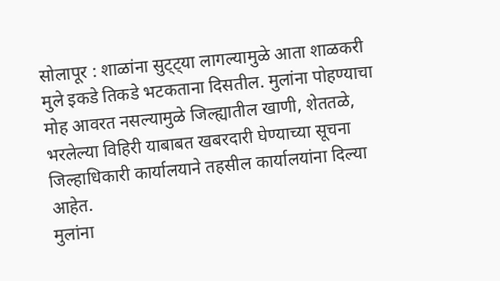सोलापूर : शाळांना सुट्ट्या लागल्यामुळे आता शाळकरी मुले इकडे तिकडे भटकताना दिसतील. मुलांना पोहण्याचा मोह आवरत नसल्यामुळे जिल्ह्यातील खाणी, शेततळे, भरलेल्या विहिरी याबाबत खबरदारी घेण्याच्या सूचना जिल्हाधिकारी कार्यालयाने तहसील कार्यालयांना दिल्या आहेत.
मुलांना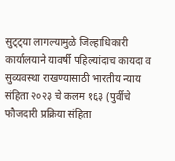सुट्ट्या लागल्यामुळे जिल्हाधिकारी कार्यालयाने यावर्षी पहिल्यांदाच कायदा व सुव्यवस्था राखण्यासाठी भारतीय न्याय संहिता २०२३ चे कलम १६३ (पुर्वीचे फौजदारी प्रक्रिया संहिता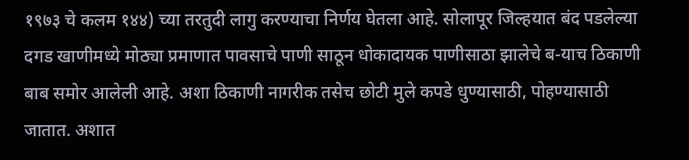१९७३ चे कलम १४४) च्या तरतुदी लागु करण्याचा निर्णय घेतला आहे. सोलापूर जिल्हयात बंद पडलेल्या दगड खाणीमध्ये मोठ्या प्रमाणात पावसाचे पाणी साठून धोकादायक पाणीसाठा झालेचे ब-याच ठिकाणी बाब समोर आलेली आहे. अशा ठिकाणी नागरीक तसेच छोटी मुले कपडे धुण्यासाठी, पोहण्यासाठी जातात. अशात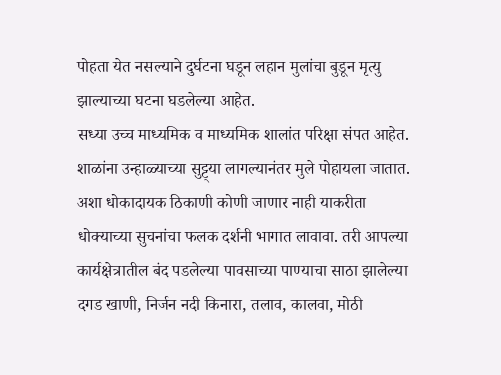पोहता येत नसल्याने दुर्घटना घडून लहान मुलांचा बुडून मृत्यु झाल्याच्या घटना घडलेल्या आहेत.
सध्या उच्च माध्यमिक व माध्यमिक शालांत परिक्षा संपत आहेत. शाळांना उन्हाळ्याच्या सुट्ट्या लागल्यानंतर मुले पोहायला जातात. अशा धोकादायक ठिकाणी कोणी जाणार नाही याकरीता धोक्याच्या सुचनांचा फलक दर्शनी भागात लावावा. तरी आपल्या कार्यक्षेत्रातील बंद पडलेल्या पावसाच्या पाण्याचा साठा झालेल्या दगड खाणी, निर्जन नदी किनारा, तलाव, कालवा, मोठी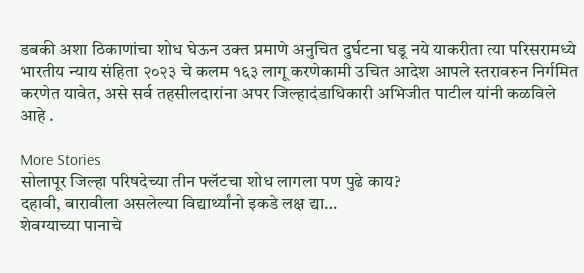डबकी अशा ठिकाणांचा शोध घेऊन उक्त प्रमाणे अनुचित दुर्घटना घडू नये याकरीता त्या परिसरामध्ये भारतीय न्याय संहिता २०२३ चे कलम १६३ लागू करणेकामी उचित आदेश आपले स्तरावरुन निर्गमित करणेत यावेत, असे सर्व तहसीलदारांना अपर जिल्हादंडाधिकारी अभिजीत पाटील यांनी कळविले आहे .

More Stories
सोलापूर जिल्हा परिषदेच्या तीन फ्लॅटचा शोध लागला पण पुढे काय?
दहावी, बारावीला असलेल्या विद्यार्थ्यांनो इकडे लक्ष द्या…
शेवग्याच्या पानाचे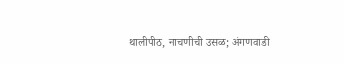थालीपीठ, नाचणीची उसळ; अंगणवाडी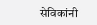सेविकांनी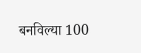बनविल्या 100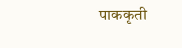पाककृती